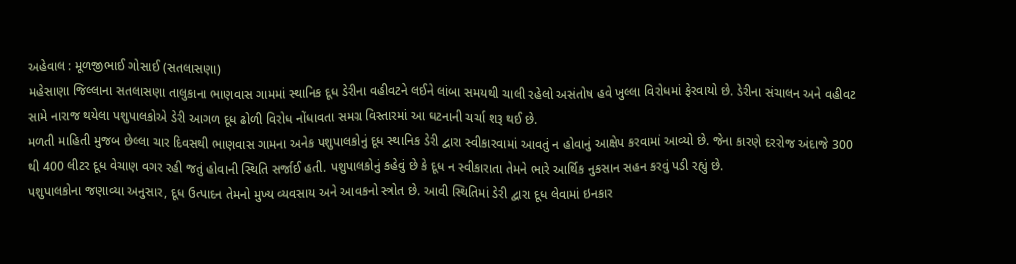અહેવાલ : મૂળજીભાઈ ગોસાઈ (સતલાસણા)
મહેસાણા જિલ્લાના સતલાસણા તાલુકાના ભાણવાસ ગામમાં સ્થાનિક દૂધ ડેરીના વહીવટને લઈને લાંબા સમયથી ચાલી રહેલો અસંતોષ હવે ખુલ્લા વિરોધમાં ફેરવાયો છે. ડેરીના સંચાલન અને વહીવટ સામે નારાજ થયેલા પશુપાલકોએ ડેરી આગળ દૂધ ઢોળી વિરોધ નોંધાવતા સમગ્ર વિસ્તારમાં આ ઘટનાની ચર્ચા શરૂ થઈ છે.
મળતી માહિતી મુજબ છેલ્લા ચાર દિવસથી ભાણવાસ ગામના અનેક પશુપાલકોનું દૂધ સ્થાનિક ડેરી દ્વારા સ્વીકારવામાં આવતું ન હોવાનું આક્ષેપ કરવામાં આવ્યો છે. જેના કારણે દરરોજ અંદાજે 300 થી 400 લીટર દૂધ વેચાણ વગર રહી જતું હોવાની સ્થિતિ સર્જાઈ હતી. પશુપાલકોનું કહેવું છે કે દૂધ ન સ્વીકારાતા તેમને ભારે આર્થિક નુકસાન સહન કરવું પડી રહ્યું છે.
પશુપાલકોના જણાવ્યા અનુસાર, દૂધ ઉત્પાદન તેમનો મુખ્ય વ્યવસાય અને આવકનો સ્ત્રોત છે. આવી સ્થિતિમાં ડેરી દ્વારા દૂધ લેવામાં ઇનકાર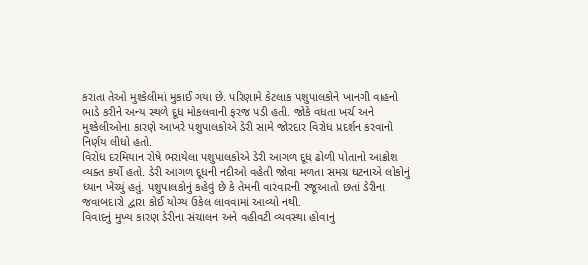કરાતા તેઓ મુશ્કેલીમાં મુકાઈ ગયા છે. પરિણામે કેટલાક પશુપાલકોને ખાનગી વાહનો ભાડે કરીને અન્ય સ્થળે દૂધ મોકલવાની ફરજ પડી હતી. જોકે વધતા ખર્ચ અને મુશ્કેલીઓના કારણે આખરે પશુપાલકોએ ડેરી સામે જોરદાર વિરોધ પ્રદર્શન કરવાનો નિર્ણય લીધો હતો.
વિરોધ દરમિયાન રોષે ભરાયેલા પશુપાલકોએ ડેરી આગળ દૂધ ઢોળી પોતાનો આક્રોશ વ્યક્ત કર્યો હતો. ડેરી આગળ દૂધની નદીઓ વહેતી જોવા મળતા સમગ્ર ઘટનાએ લોકોનું ધ્યાન ખેંચ્યું હતું. પશુપાલકોનું કહેવું છે કે તેમની વારંવારની રજૂઆતો છતાં ડેરીના જવાબદારો દ્વારા કોઈ યોગ્ય ઉકેલ લાવવામાં આવ્યો નથી.
વિવાદનું મુખ્ય કારણ ડેરીના સંચાલન અને વહીવટી વ્યવસ્થા હોવાનું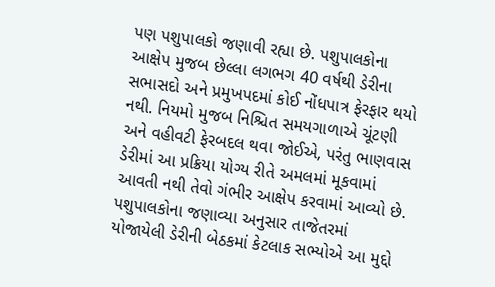પણ પશુપાલકો જણાવી રહ્યા છે. પશુપાલકોના આક્ષેપ મુજબ છેલ્લા લગભગ 40 વર્ષથી ડેરીના સભાસદો અને પ્રમુખપદમાં કોઈ નોંધપાત્ર ફેરફાર થયો નથી. નિયમો મુજબ નિશ્ચિત સમયગાળાએ ચૂંટણી અને વહીવટી ફેરબદલ થવા જોઈએ, પરંતુ ભાણવાસ ડેરીમાં આ પ્રક્રિયા યોગ્ય રીતે અમલમાં મૂકવામાં આવતી નથી તેવો ગંભીર આક્ષેપ કરવામાં આવ્યો છે.
પશુપાલકોના જણાવ્યા અનુસાર તાજેતરમાં યોજાયેલી ડેરીની બેઠકમાં કેટલાક સભ્યોએ આ મુદ્દો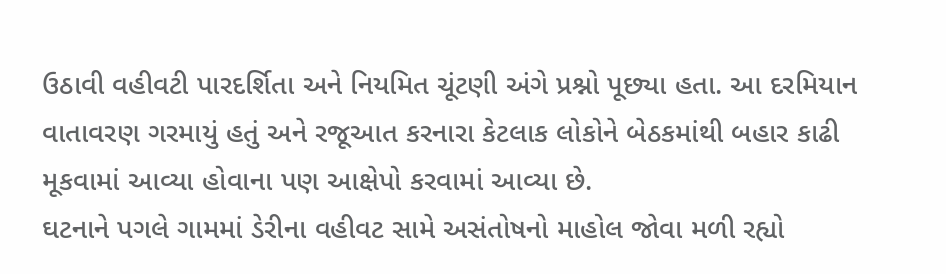ઉઠાવી વહીવટી પારદર્શિતા અને નિયમિત ચૂંટણી અંગે પ્રશ્નો પૂછ્યા હતા. આ દરમિયાન વાતાવરણ ગરમાયું હતું અને રજૂઆત કરનારા કેટલાક લોકોને બેઠકમાંથી બહાર કાઢી મૂકવામાં આવ્યા હોવાના પણ આક્ષેપો કરવામાં આવ્યા છે.
ઘટનાને પગલે ગામમાં ડેરીના વહીવટ સામે અસંતોષનો માહોલ જોવા મળી રહ્યો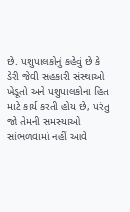છે. પશુપાલકોનું કહેવું છે કે ડેરી જેવી સહકારી સંસ્થાઓ ખેડૂતો અને પશુપાલકોના હિત માટે કાર્ય કરતી હોય છે, પરંતુ જો તેમની સમસ્યાઓ સાંભળવામાં નહીં આવે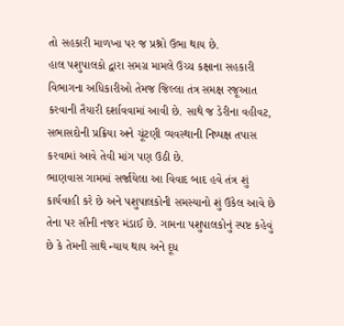તો સહકારી માળખા પર જ પ્રશ્નો ઉભા થાય છે.
હાલ પશુપાલકો દ્વારા સમગ્ર મામલે ઉચ્ચ કક્ષાના સહકારી વિભાગના અધિકારીઓ તેમજ જિલ્લા તંત્ર સમક્ષ રજૂઆત કરવાની તૈયારી દર્શાવવામાં આવી છે. સાથે જ ડેરીના વહીવટ, સભાસદોની પ્રક્રિયા અને ચૂંટણી વ્યવસ્થાની નિષ્પક્ષ તપાસ કરવામાં આવે તેવી માંગ પણ ઉઠી છે.
ભાણવાસ ગામમાં સર્જાયેલા આ વિવાદ બાદ હવે તંત્ર શું કાર્યવાહી કરે છે અને પશુપાલકોની સમસ્યાનો શું ઉકેલ આવે છે તેના પર સૌની નજર મંડાઈ છે. ગામના પશુપાલકોનું સ્પષ્ટ કહેવું છે કે તેમની સાથે ન્યાય થાય અને દૂધ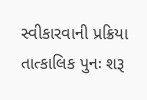સ્વીકારવાની પ્રક્રિયા તાત્કાલિક પુનઃ શરૂ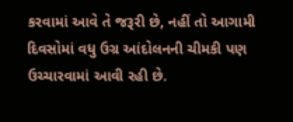કરવામાં આવે તે જરૂરી છે, નહીં તો આગામી દિવસોમાં વધુ ઉગ્ર આંદોલનની ચીમકી પણ ઉચ્ચારવામાં આવી રહી છે.